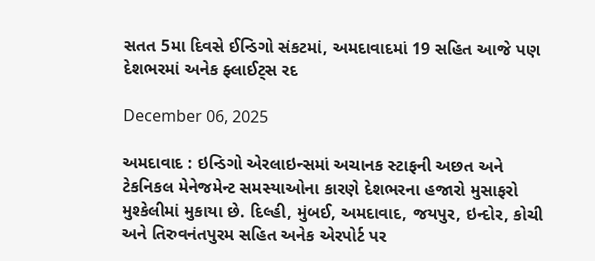સતત 5મા દિવસે ઈન્ડિગો સંકટમાં, અમદાવાદમાં 19 સહિત આજે પણ દેશભરમાં અનેક ફ્લાઈટ્સ રદ

December 06, 2025

અમદાવાદ : ઇન્ડિગો એરલાઇન્સમાં અચાનક સ્ટાફની અછત અને ટેકનિકલ મેનેજમેન્ટ સમસ્યાઓના કારણે દેશભરના હજારો મુસાફરો મુશ્કેલીમાં મુકાયા છે. દિલ્હી, મુંબઈ, અમદાવાદ, જયપુર, ઇન્દોર, કોચી અને તિરુવનંતપુરમ સહિત અનેક એરપોર્ટ પર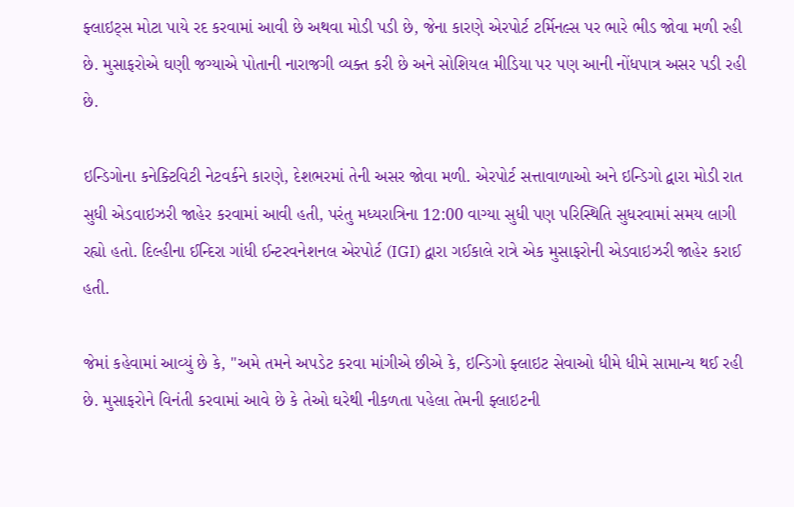ફ્લાઇટ્સ મોટા પાયે રદ કરવામાં આવી છે અથવા મોડી પડી છે, જેના કારણે એરપોર્ટ ટર્મિનલ્સ પર ભારે ભીડ જોવા મળી રહી છે. મુસાફરોએ ઘણી જગ્યાએ પોતાની નારાજગી વ્યક્ત કરી છે અને સોશિયલ મીડિયા પર પણ આની નોંધપાત્ર અસર પડી રહી છે.

ઇન્ડિગોના કનેક્ટિવિટી નેટવર્કને કારણે, દેશભરમાં તેની અસર જોવા મળી. એરપોર્ટ સત્તાવાળાઓ અને ઇન્ડિગો દ્વારા મોડી રાત સુધી એડવાઇઝરી જાહેર કરવામાં આવી હતી, પરંતુ મધ્યરાત્રિના 12:00 વાગ્યા સુધી પણ પરિસ્થિતિ સુધરવામાં સમય લાગી રહ્યો હતો. દિલ્હીના ઈન્દિરા ગાંધી ઈન્ટરવનેશનલ એરપોર્ટ (IGI) દ્વારા ગઈકાલે રાત્રે એક મુસાફરોની એડવાઇઝરી જાહેર કરાઈ હતી.

જેમાં કહેવામાં આવ્યું છે કે, "અમે તમને અપડેટ કરવા માંગીએ છીએ કે, ઇન્ડિગો ફ્લાઇટ સેવાઓ ધીમે ધીમે સામાન્ય થઈ રહી છે. મુસાફરોને વિનંતી કરવામાં આવે છે કે તેઓ ઘરેથી નીકળતા પહેલા તેમની ફ્લાઇટની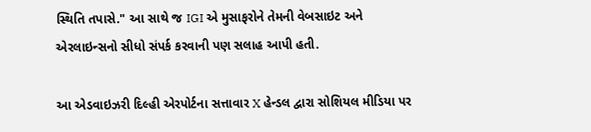સ્થિતિ તપાસે." આ સાથે જ IGI એ મુસાફરોને તેમની વેબસાઇટ અને એરલાઇન્સનો સીધો સંપર્ક કરવાની પણ સલાહ આપી હતી.

આ એડવાઇઝરી દિલ્હી એરપોર્ટના સત્તાવાર X હેન્ડલ દ્વારા સોશિયલ મીડિયા પર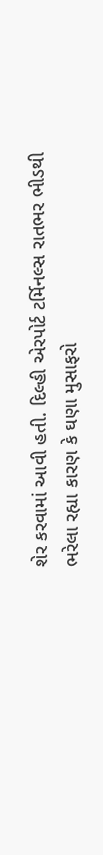શેર કરવામાં આવી હતી. દિલ્હી એરપોર્ટ ટર્મિનલ્સ રાતભર ભીડથી ભરેલા રહ્યા કારણ કે ઘણા મુસાફરો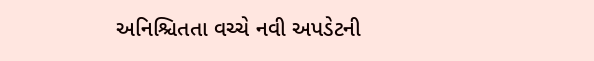અનિશ્ચિતતા વચ્ચે નવી અપડેટની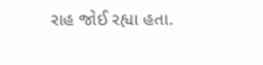રાહ જોઈ રહ્યા હતા.